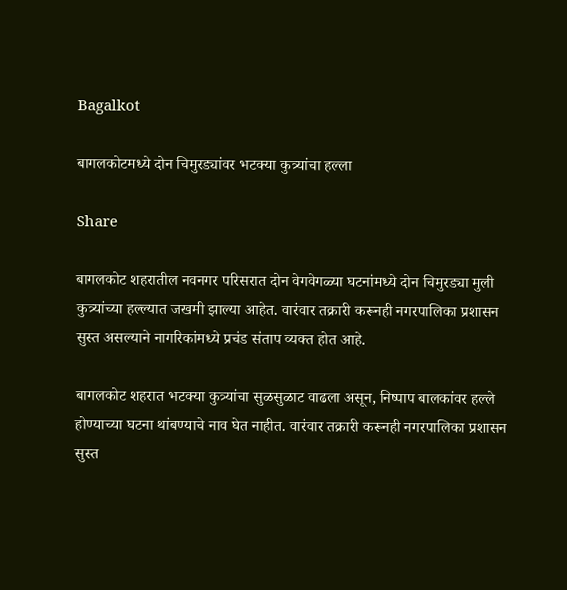Bagalkot

बागलकोटमध्ये दोन चिमुरड्यांवर भटक्या कुत्र्यांचा हल्ला

Share

बागलकोट शहरातील नवनगर परिसरात दोन वेगवेगळ्या घटनांमध्ये दोन चिमुरड्या मुली कुत्र्यांच्या हल्ल्यात जखमी झाल्या आहेत. वारंवार तक्रारी करूनही नगरपालिका प्रशासन सुस्त असल्याने नागरिकांमध्ये प्रचंड संताप व्यक्त होत आहे.

बागलकोट शहरात भटक्या कुत्र्यांचा सुळसुळाट वाढला असून, निष्पाप बालकांवर हल्ले होण्याच्या घटना थांबण्याचे नाव घेत नाहीत. वारंवार तक्रारी करूनही नगरपालिका प्रशासन सुस्त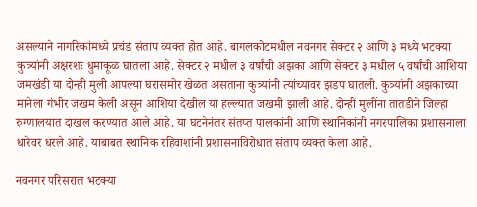असल्याने नागरिकांमध्ये प्रचंड संताप व्यक्त होत आहे. बागलकोटमधील नवनगर सेक्टर २ आणि ३ मध्ये भटक्या कुत्र्यांनी अक्षरशः धुमाकूळ घातला आहे. सेक्टर २ मधील ३ वर्षांची अझका आणि सेक्टर ३ मधील ५ वर्षांची आशिया जमखंडी या दोन्ही मुली आपल्या घरासमोर खेळत असताना कुत्र्यांनी त्यांच्यावर झडप घातली. कुत्र्यांनी अझकाच्या मानेला गंभीर जखम केली असून आशिया देखील या हल्ल्यात जखमी झाली आहे. दोन्ही मुलींना तातडीने जिल्हा रुग्णालयात दाखल करण्यात आले आहे. या घटनेनंतर संतप्त पालकांनी आणि स्थानिकांनी नगरपालिका प्रशासनाला धारेवर धरले आहे. याबाबत स्थानिक रहिवाशांनी प्रशासनाविरोधात संताप व्यक्त केला आहे.

नवनगर परिसरात भटक्या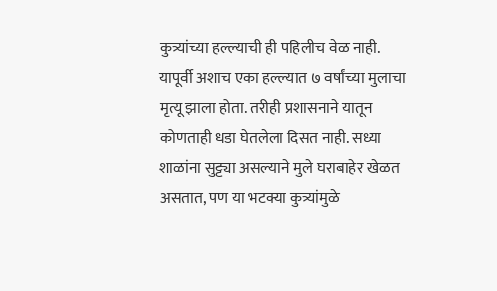कुत्र्यांच्या हल्ल्याची ही पहिलीच वेळ नाही. यापूर्वी अशाच एका हल्ल्यात ७ वर्षांच्या मुलाचा मृत्यू झाला होता. तरीही प्रशासनाने यातून कोणताही धडा घेतलेला दिसत नाही. सध्या शाळांना सुट्ट्या असल्याने मुले घराबाहेर खेळत असतात, पण या भटक्या कुत्र्यांमुळे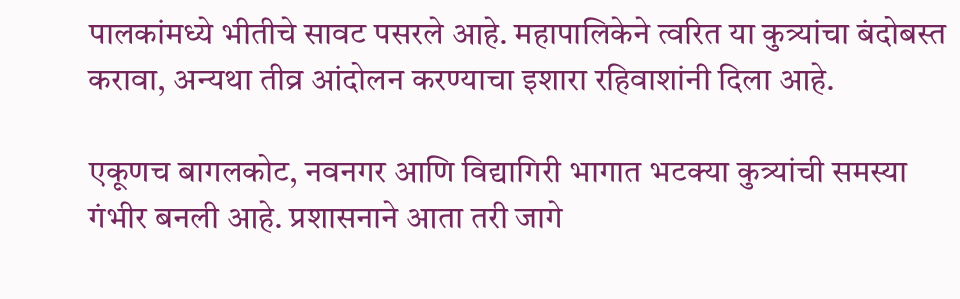पालकांमध्ये भीतीचे सावट पसरले आहे. महापालिकेने त्वरित या कुत्र्यांचा बंदोबस्त करावा, अन्यथा तीव्र आंदोलन करण्याचा इशारा रहिवाशांनी दिला आहे.

एकूणच बागलकोट, नवनगर आणि विद्यागिरी भागात भटक्या कुत्र्यांची समस्या गंभीर बनली आहे. प्रशासनाने आता तरी जागे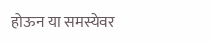होऊन या समस्येवर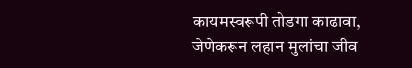कायमस्वरूपी तोडगा काढावा, जेणेकरून लहान मुलांचा जीव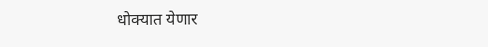धोक्यात येणार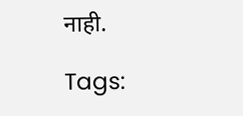नाही.

Tags: